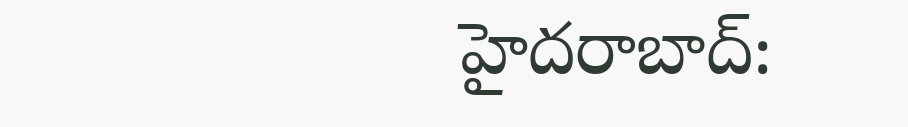హైదరాబాద్: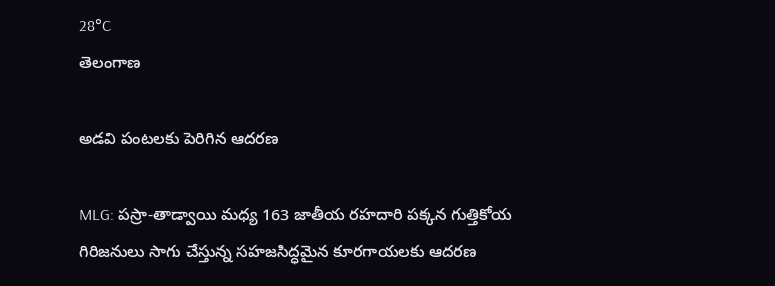28°C
తెలంగాణ

అడవి పంటలకు పెరిగిన ఆదరణ

MLG: పస్రా-తాడ్వాయి మధ్య 163 జాతీయ రహదారి పక్కన గుత్తికోయ గిరిజనులు సాగు చేస్తున్న సహజసిద్ధమైన కూరగాయలకు ఆదరణ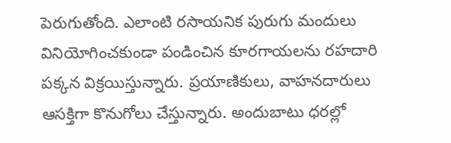పెరుగుతోంది. ఎలాంటి రసాయనిక పురుగు మందులు వినియోగించకుండా పండించిన కూరగాయలను రహదారి పక్కన విక్రయిస్తున్నారు. ప్రయాణికులు, వాహనదారులు ఆసక్తిగా కొనుగోలు చేస్తున్నారు. అందుబాటు ధరల్లో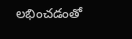లభించడంతో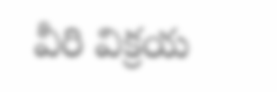వీరి విక్రయ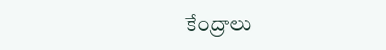కేంద్రాలు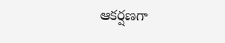ఆకర్షణగా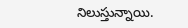నిలుస్తున్నాయి.